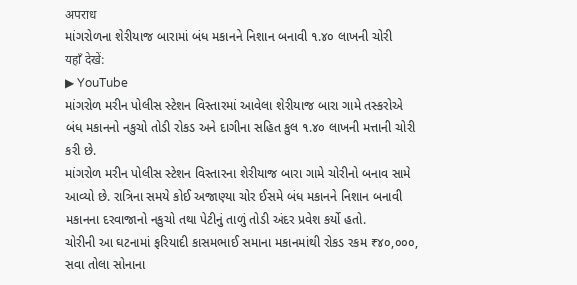अपराध
માંગરોળના શેરીયાજ બારામાં બંધ મકાનને નિશાન બનાવી ૧.૪૦ લાખની ચોરી
यहाँ देखें:
▶ YouTube
માંગરોળ મરીન પોલીસ સ્ટેશન વિસ્તારમાં આવેલા શેરીયાજ બારા ગામે તસ્કરોએ બંધ મકાનનો નકુચો તોડી રોકડ અને દાગીના સહિત કુલ ૧.૪૦ લાખની મત્તાની ચોરી કરી છે.
માંગરોળ મરીન પોલીસ સ્ટેશન વિસ્તારના શેરીયાજ બારા ગામે ચોરીનો બનાવ સામે આવ્યો છે. રાત્રિના સમયે કોઈ અજાણ્યા ચોર ઈસમે બંધ મકાનને નિશાન બનાવી મકાનના દરવાજાનો નકુચો તથા પેટીનું તાળું તોડી અંદર પ્રવેશ કર્યો હતો.
ચોરીની આ ઘટનામાં ફરિયાદી કાસમભાઈ સમાના મકાનમાંથી રોકડ રકમ ₹૪૦,૦૦૦, સવા તોલા સોનાના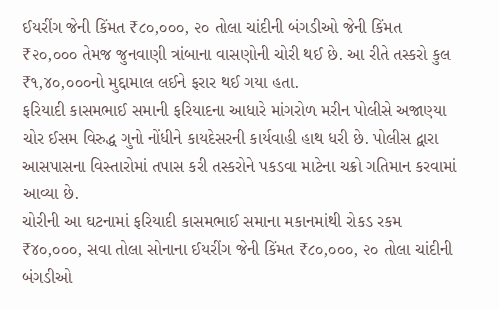ઈયરીંગ જેની કિંમત ₹૮૦,૦૦૦, ૨૦ તોલા ચાંદીની બંગડીઓ જેની કિંમત ₹૨૦,૦૦૦ તેમજ જુનવાણી ત્રાંબાના વાસણોની ચોરી થઈ છે. આ રીતે તસ્કરો કુલ ₹૧,૪૦,૦૦૦નો મુદ્દામાલ લઈને ફરાર થઈ ગયા હતા.
ફરિયાદી કાસમભાઈ સમાની ફરિયાદના આધારે માંગરોળ મરીન પોલીસે અજાણ્યા ચોર ઈસમ વિરુદ્ધ ગુનો નોંધીને કાયદેસરની કાર્યવાહી હાથ ધરી છે. પોલીસ દ્વારા આસપાસના વિસ્તારોમાં તપાસ કરી તસ્કરોને પકડવા માટેના ચક્રો ગતિમાન કરવામાં આવ્યા છે.
ચોરીની આ ઘટનામાં ફરિયાદી કાસમભાઈ સમાના મકાનમાંથી રોકડ રકમ ₹૪૦,૦૦૦, સવા તોલા સોનાના ઈયરીંગ જેની કિંમત ₹૮૦,૦૦૦, ૨૦ તોલા ચાંદીની બંગડીઓ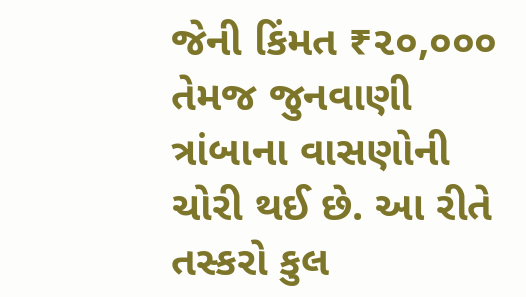જેની કિંમત ₹૨૦,૦૦૦ તેમજ જુનવાણી ત્રાંબાના વાસણોની ચોરી થઈ છે. આ રીતે તસ્કરો કુલ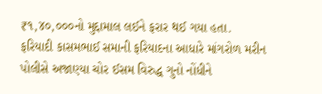₹૧,૪૦,૦૦૦નો મુદ્દામાલ લઈને ફરાર થઈ ગયા હતા.
ફરિયાદી કાસમભાઈ સમાની ફરિયાદના આધારે માંગરોળ મરીન પોલીસે અજાણ્યા ચોર ઈસમ વિરુદ્ધ ગુનો નોંધીને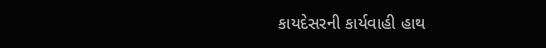કાયદેસરની કાર્યવાહી હાથ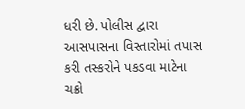ધરી છે. પોલીસ દ્વારા આસપાસના વિસ્તારોમાં તપાસ કરી તસ્કરોને પકડવા માટેના ચક્રો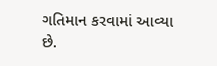ગતિમાન કરવામાં આવ્યા છે.